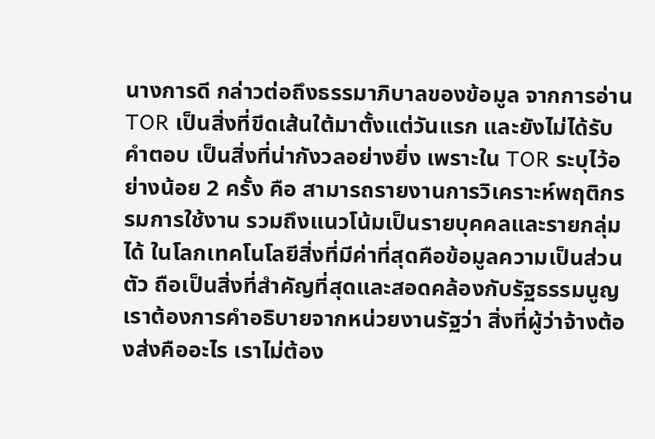นางการดี กล่าวต่อถึงธรรมาภิบาลของข้อมูล จากการอ่าน TOR เป็นสิ่งที่ขีดเส้นใต้มาตั้งแต่วันแรก และยังไม่ได้รับคำตอบ เป็นสิ่งที่น่ากังวลอย่างยิ่ง เพราะใน TOR ระบุไว้อย่างน้อย 2 ครั้ง คือ สามารถรายงานการวิเคราะห์พฤติกรรมการใช้งาน รวมถึงแนวโน้มเป็นรายบุคคลและรายกลุ่มได้ ในโลกเทคโนโลยีสิ่งที่มีค่าที่สุดคือข้อมูลความเป็นส่วนตัว ถือเป็นสิ่งที่สำคัญที่สุดและสอดคล้องกับรัฐธรรมนูญ เราต้องการคำอธิบายจากหน่วยงานรัฐว่า สิ่งที่ผู้ว่าจ้างต้องส่งคืออะไร เราไม่ต้อง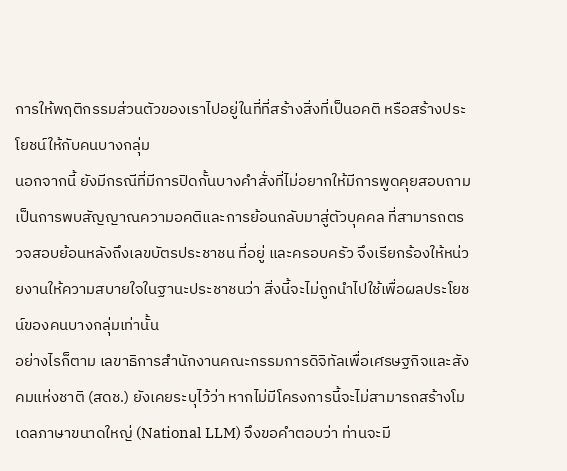การให้พฤติกรรมส่วนตัวของเราไปอยู่ในที่ที่สร้างสิ่งที่เป็นอคติ หรือสร้างประโยชน์ให้กับคนบางกลุ่ม
นอกจากนี้ ยังมีกรณีที่มีการปิดกั้นบางคำสั่งที่ไม่อยากให้มีการพูดคุยสอบถาม เป็นการพบสัญญาณความอคติและการย้อนกลับมาสู่ตัวบุคคล ที่สามารถตรวจสอบย้อนหลังถึงเลขบัตรประชาชน ที่อยู่ และครอบครัว จึงเรียกร้องให้หน่วยงานให้ความสบายใจในฐานะประชาชนว่า สิ่งนี้จะไม่ถูกนำไปใช้เพื่อผลประโยชน์ของคนบางกลุ่มเท่านั้น
อย่างไรก็ตาม เลขาธิการสำนักงานคณะกรรมการดิจิทัลเพื่อเศรษฐกิจและสังคมแห่งชาติ (สดช.) ยังเคยระบุไว้ว่า หากไม่มีโครงการนี้จะไม่สามารถสร้างโมเดลภาษาขนาดใหญ่ (National LLM) จึงขอคำตอบว่า ท่านจะมี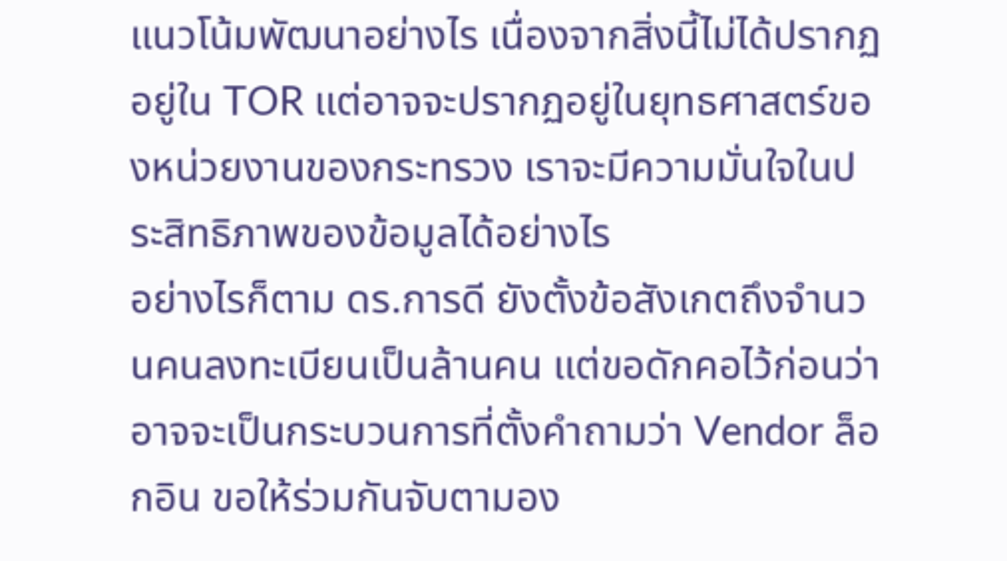แนวโน้มพัฒนาอย่างไร เนื่องจากสิ่งนี้ไม่ได้ปรากฏอยู่ใน TOR แต่อาจจะปรากฏอยู่ในยุทธศาสตร์ของหน่วยงานของกระทรวง เราจะมีความมั่นใจในประสิทธิภาพของข้อมูลได้อย่างไร
อย่างไรก็ตาม ดร.การดี ยังตั้งข้อสังเกตถึงจำนวนคนลงทะเบียนเป็นล้านคน แต่ขอดักคอไว้ก่อนว่า อาจจะเป็นกระบวนการที่ตั้งคำถามว่า Vendor ล็อกอิน ขอให้ร่วมกันจับตามอง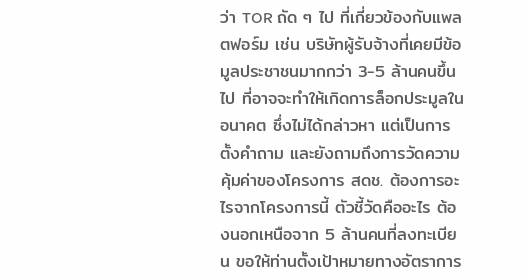ว่า TOR ถัด ๆ ไป ที่เกี่ยวข้องกับแพลตฟอร์ม เช่น บริษัทผู้รับจ้างที่เคยมีข้อมูลประชาชนมากกว่า 3-5 ล้านคนขึ้นไป ที่อาจจะทำให้เกิดการล็อกประมูลในอนาคต ซึ่งไม่ได้กล่าวหา แต่เป็นการตั้งคำถาม และยังถามถึงการวัดความคุ้มค่าของโครงการ สดช. ต้องการอะไรจากโครงการนี้ ตัวชี้วัดคืออะไร ต้องนอกเหนือจาก 5 ล้านคนที่ลงทะเบียน ขอให้ท่านตั้งเป้าหมายทางอัตราการ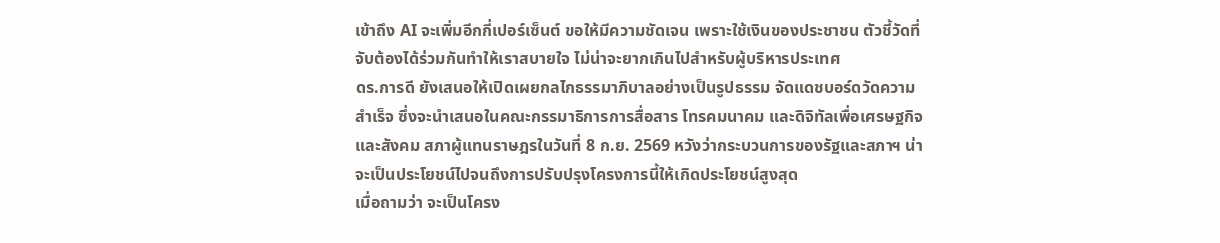เข้าถึง AI จะเพิ่มอีกกี่เปอร์เซ็นต์ ขอให้มีความชัดเจน เพราะใช้เงินของประชาชน ตัวชี้วัดที่จับต้องได้ร่วมกันทำให้เราสบายใจ ไม่น่าจะยากเกินไปสำหรับผู้บริหารประเทศ
ดร.การดี ยังเสนอให้เปิดเผยกลไกธรรมาภิบาลอย่างเป็นรูปธรรม จัดแดชบอร์ดวัดความสำเร็จ ซึ่งจะนำเสนอในคณะกรรมาธิการการสื่อสาร โทรคมนาคม และดิจิทัลเพื่อเศรษฐกิจและสังคม สภาผู้แทนราษฎรในวันที่ 8 ก.ย. 2569 หวังว่ากระบวนการของรัฐและสภาฯ น่าจะเป็นประโยชน์ไปจนถึงการปรับปรุงโครงการนี้ให้เกิดประโยชน์สูงสุด
เมื่อถามว่า จะเป็นโครง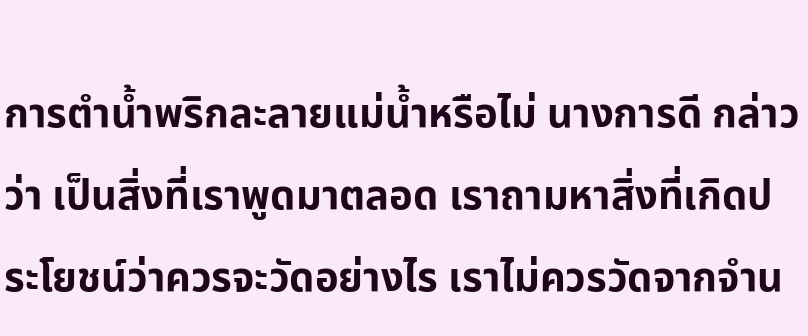การตำน้ำพริกละลายแม่น้ำหรือไม่ นางการดี กล่าวว่า เป็นสิ่งที่เราพูดมาตลอด เราถามหาสิ่งที่เกิดประโยชน์ว่าควรจะวัดอย่างไร เราไม่ควรวัดจากจำน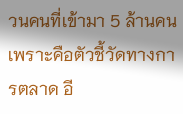วนคนที่เข้ามา 5 ล้านคน เพราะคือตัวชี้วัดทางการตลาด อี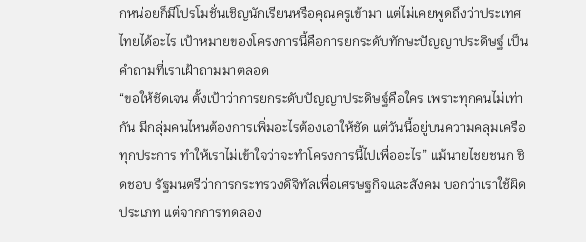กหน่อยก็มีโปรโมชั่นเชิญนักเรียนหรือคุณครูเข้ามา แต่ไม่เคยพูดถึงว่าประเทศไทยได้อะไร เป้าหมายของโครงการนี้คือการยกระดับทักษะปัญญาประดิษฐ์ เป็นคำถามที่เราเฝ้าถามมาตลอด
“ขอให้ชัดเจน ตั้งเป้าว่าการยกระดับปัญญาประดิษฐ์คือใคร เพราะทุกคนไม่เท่ากัน มีกลุ่มคนไหนต้องการเพิ่มอะไรต้องเอาให้ชัด แต่วันนี้อยู่บนความคลุมเครือทุกประการ ทำให้เราไม่เข้าใจว่าจะทำโครงการนี้ไปเพื่ออะไร” แม้นายไชยชนก ชิดชอบ รัฐมนตรีว่าการกระทรวงดิจิทัลเพื่อเศรษฐกิจและสังคม บอกว่าเราใช้ผิดประเภท แต่จากการทดลอง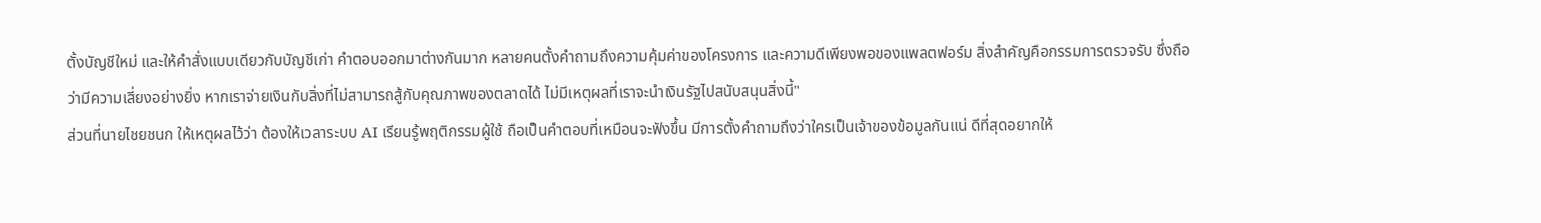ตั้งบัญชีใหม่ และให้คำสั่งแบบเดียวกับบัญชีเก่า คำตอบออกมาต่างกันมาก หลายคนตั้งคำถามถึงความคุ้มค่าของโครงการ และความดีเพียงพอของแพลตฟอร์ม สิ่งสำคัญคือกรรมการตรวจรับ ซึ่งถือว่ามีความเสี่ยงอย่างยิ่ง หากเราจ่ายเงินกับสิ่งที่ไม่สามารถสู้กับคุณภาพของตลาดได้ ไม่มีเหตุผลที่เราจะนำเงินรัฐไปสนับสนุนสิ่งนี้"
ส่วนที่นายไชยชนก ให้เหตุผลไว้ว่า ต้องให้เวลาระบบ AI เรียนรู้พฤติกรรมผู้ใช้ ถือเป็นคำตอบที่เหมือนจะฟังขึ้น มีการตั้งคำถามถึงว่าใครเป็นเจ้าของข้อมูลกันแน่ ดีที่สุดอยากให้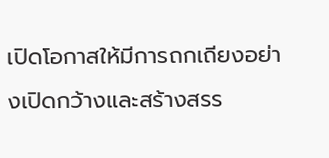เปิดโอกาสให้มีการถกเถียงอย่างเปิดกว้างและสร้างสรร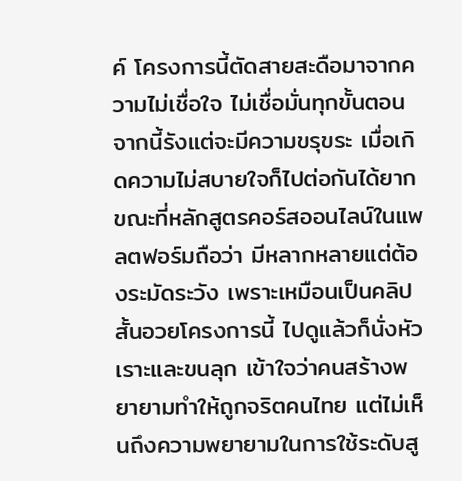ค์ โครงการนี้ตัดสายสะดือมาจากความไม่เชื่อใจ ไม่เชื่อมั่นทุกขั้นตอน จากนี้รังแต่จะมีความขรุขระ เมื่อเกิดความไม่สบายใจก็ไปต่อกันได้ยาก ขณะที่หลักสูตรคอร์สออนไลน์ในแพลตฟอร์มถือว่า มีหลากหลายแต่ต้องระมัดระวัง เพราะเหมือนเป็นคลิปสั้นอวยโครงการนี้ ไปดูแล้วก็นั่งหัวเราะและขนลุก เข้าใจว่าคนสร้างพยายามทำให้ถูกจริตคนไทย แต่ไม่เห็นถึงความพยายามในการใช้ระดับสู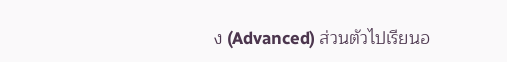ง (Advanced) ส่วนตัวไปเรียนอ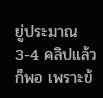ยู่ประมาณ 3-4 คลิปแล้วก็พอ เพราะข้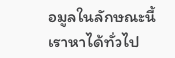อมูลในลักษณะนี้เราหาได้ทั่วไป